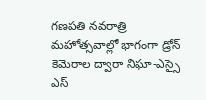గణపతి నవరాత్రి మహోత్సవాల్లో భాగంగా డ్రోన్ కెమెరాల ద్వారా నిఘా-ఎస్సై ఎస్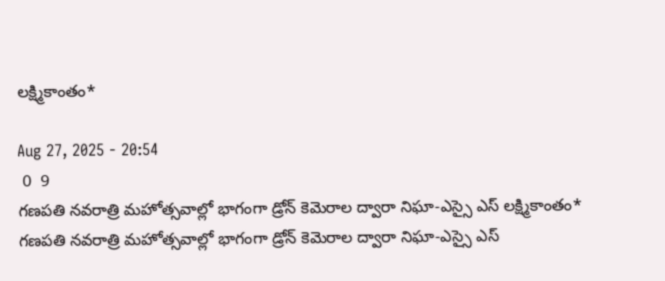లక్ష్మికాంతం*

Aug 27, 2025 - 20:54
 0  9
గణపతి నవరాత్రి మహోత్సవాల్లో భాగంగా డ్రోన్ కెమెరాల ద్వారా నిఘా-ఎస్సై ఎస్ లక్ష్మికాంతం*
గణపతి నవరాత్రి మహోత్సవాల్లో భాగంగా డ్రోన్ కెమెరాల ద్వారా నిఘా-ఎస్సై ఎస్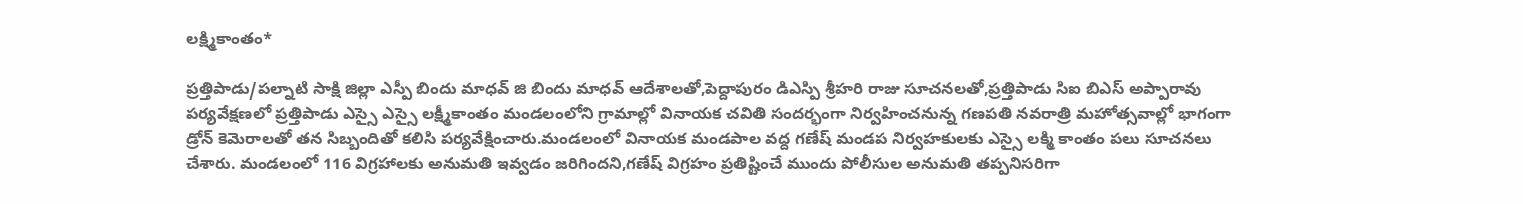లక్ష్మికాంతం*

ప్రత్తిపాడు/పల్నాటి సాక్షి జిల్లా ఎస్పీ బిందు మాధవ్ జి బిందు మాధవ్ ఆదేశాలతో,పెద్దాపురం డిఎస్పి శ్రీహరి రాజు సూచనలతో,ప్రత్తిపాడు సిఐ బిఎస్ అప్పారావు పర్యవేక్షణలో ప్రత్తిపాడు ఎస్సై ఎస్సై లక్ష్మీకాంతం మండలంలోని గ్రామాల్లో వినాయక చవితి సందర్భంగా నిర్వహించనున్న గణపతి నవరాత్రి మహోత్సవాల్లో భాగంగా డ్రోన్ కెమెరాలతో తన సిబ్బందితో కలిసి పర్యవేక్షించారు.మండలంలో వినాయక మండపాల వద్ద గణేష్ మండప నిర్వహకులకు ఎస్సై లక్మి కాంతం పలు సూచనలు చేశారు. మండలంలో 116 విగ్రహాలకు అనుమతి ఇవ్వడం జరిగిందని,గణేష్ విగ్రహం ప్రతిష్టించే ముందు పోలీసుల అనుమతి తప్పనిసరిగా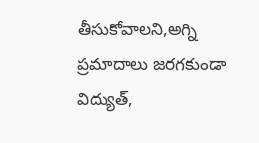తీసుకోవాలని,అగ్ని ప్రమాదాలు జరగకుండా విద్యుత్,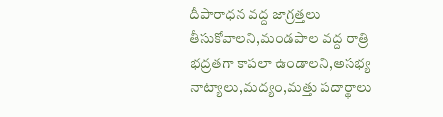దీపారాధన వద్ద జాగ్రత్తలు తీసుకోవాలని,మండపాల వద్ద రాత్రి భద్రతగా కాపలా ఉండాలని,అసభ్య నాట్యాలు,మద్యం,మత్తు పదార్థాలు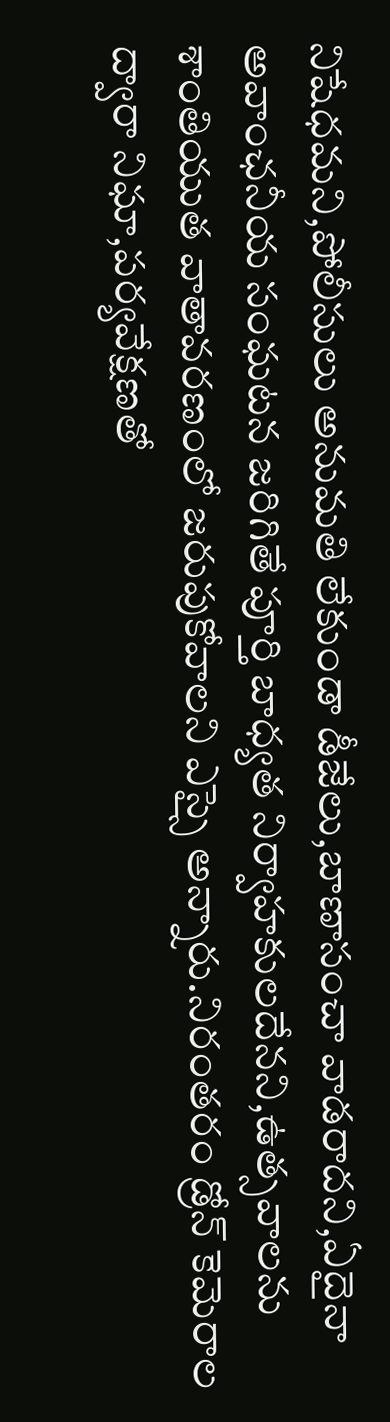నిషేధమని,పోలీసులు అనుమతి లేకుండా డీజేలు,బాణాసంచా వాడరాదని,ఏదైనా అవాంఛనీయ సంఘటన జరిగితే పూర్తి బాధ్యత నిర్వాహకులదేనని,ఉత్సవాలను శాంతియుత వాతావరణంలో జరుపుకోవాలని ఎస్సై అన్నారు.నిరంతరం డ్రోన్ కెమెరాల ద్వారా నిఘా,పర్యవేక్షణతో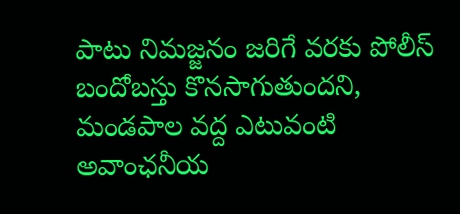పాటు నిమజ్జనం జరిగే వరకు పోలీస్ బందోబస్తు కొనసాగుతుందని, మండపాల వద్ద ఎటువంటి అవాంఛనీయ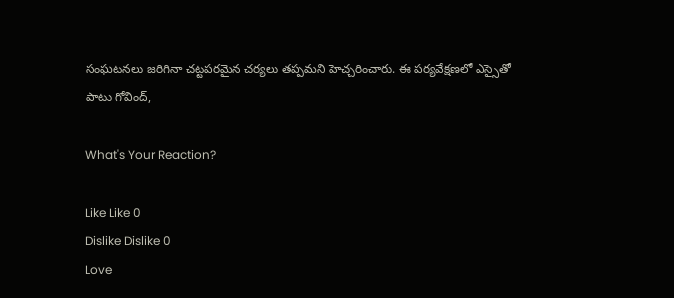సంఘటనలు జరిగినా చట్టపరమైన చర్యలు తప్పమని హెచ్చరించారు. ఈ పర్యవేక్షణలో ఎస్సైతో పాటు గోవింద్,

What's Your Reaction?

Like Like 0
Dislike Dislike 0
Love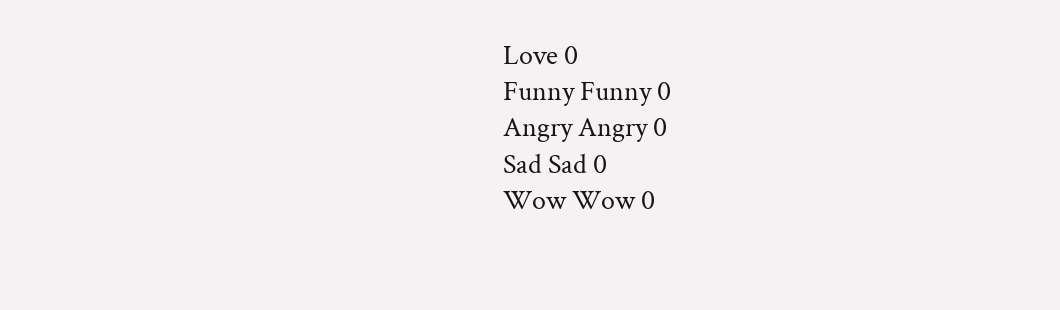Love 0
Funny Funny 0
Angry Angry 0
Sad Sad 0
Wow Wow 0